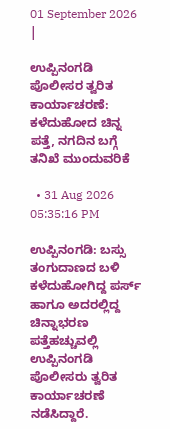01 September 2026 |

ಉಪ್ಪಿನಂಗಡಿ ಪೊಲೀಸರ ತ್ವರಿತ ಕಾರ್ಯಾಚರಣೆ: ಕಳೆದುಹೋದ ಚಿನ್ನ ಪತ್ತೆ, ನಗದಿನ ಬಗ್ಗೆ ತನಿಖೆ ಮುಂದುವರಿಕೆ

  • 31 Aug 2026 05:35:16 PM

ಉಪ್ಪಿನಂಗಡಿ: ಬಸ್ಸು ತಂಗುದಾಣದ ಬಳಿ ಕಳೆದುಹೋಗಿದ್ದ ಪರ್ಸ್ ಹಾಗೂ ಅದರಲ್ಲಿದ್ದ ಚಿನ್ನಾಭರಣ ಪತ್ತೆಹಚ್ಚುವಲ್ಲಿ ಉಪ್ಪಿನಂಗಡಿ ಪೊಲೀಸರು ತ್ವರಿತ ಕಾರ್ಯಾಚರಣೆ ನಡೆಸಿದ್ದಾರೆ.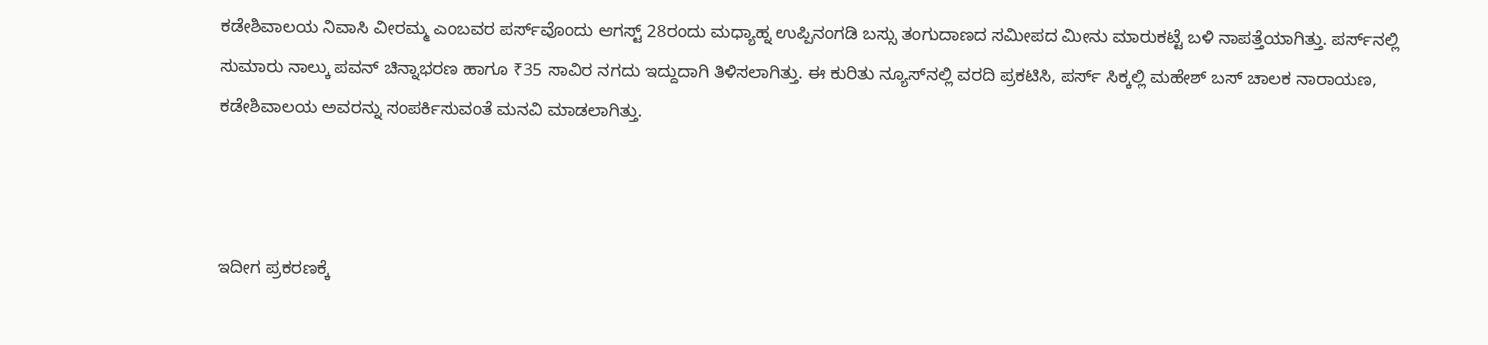ಕಡೇಶಿವಾಲಯ ನಿವಾಸಿ ವೀರಮ್ಮ ಎಂಬವರ ಪರ್ಸ್‌ವೊಂದು ಆಗಸ್ಟ್ 28ರಂದು ಮಧ್ಯಾಹ್ನ ಉಪ್ಪಿನಂಗಡಿ ಬಸ್ಸು ತಂಗುದಾಣದ ಸಮೀಪದ ಮೀನು ಮಾರುಕಟ್ಟೆ ಬಳಿ ನಾಪತ್ತೆಯಾಗಿತ್ತು. ಪರ್ಸ್‌ನಲ್ಲಿ ಸುಮಾರು ನಾಲ್ಕು ಪವನ್ ಚಿನ್ನಾಭರಣ ಹಾಗೂ ₹35 ಸಾವಿರ ನಗದು ಇದ್ದುದಾಗಿ ತಿಳಿಸಲಾಗಿತ್ತು. ಈ ಕುರಿತು ನ್ಯೂಸ್‌ನಲ್ಲಿ ವರದಿ ಪ್ರಕಟಿಸಿ, ಪರ್ಸ್ ಸಿಕ್ಕಲ್ಲಿ ಮಹೇಶ್ ಬಸ್ ಚಾಲಕ ನಾರಾಯಣ, ಕಡೇಶಿವಾಲಯ ಅವರನ್ನು ಸಂಪರ್ಕಿಸುವಂತೆ ಮನವಿ ಮಾಡಲಾಗಿತ್ತು.



ಇದೀಗ ಪ್ರಕರಣಕ್ಕೆ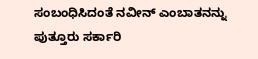ಸಂಬಂಧಿಸಿದಂತೆ ನವೀನ್ ಎಂಬಾತನನ್ನು ಪುತ್ತೂರು ಸರ್ಕಾರಿ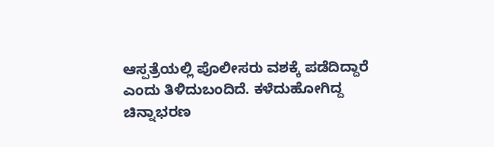ಆಸ್ಪತ್ರೆಯಲ್ಲಿ ಪೊಲೀಸರು ವಶಕ್ಕೆ ಪಡೆದಿದ್ದಾರೆ ಎಂದು ತಿಳಿದುಬಂದಿದೆ. ಕಳೆದುಹೋಗಿದ್ದ ಚಿನ್ನಾಭರಣ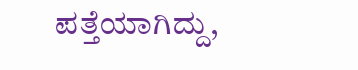ಪತ್ತೆಯಾಗಿದ್ದು,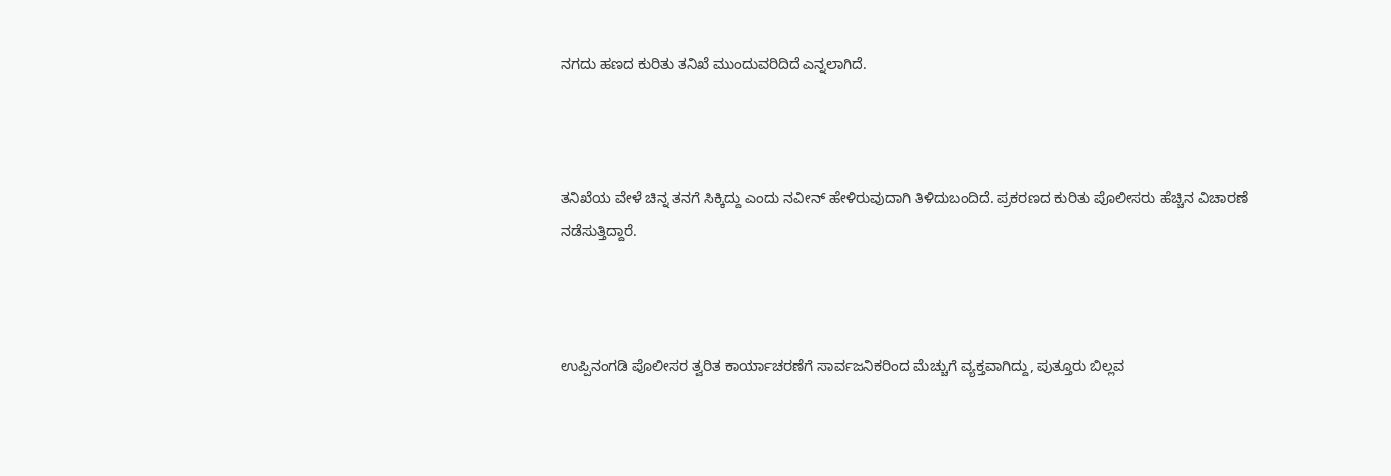ನಗದು ಹಣದ ಕುರಿತು ತನಿಖೆ ಮುಂದುವರಿದಿದೆ ಎನ್ನಲಾಗಿದೆ.



ತನಿಖೆಯ ವೇಳೆ ಚಿನ್ನ ತನಗೆ ಸಿಕ್ಕಿದ್ದು ಎಂದು ನವೀನ್ ಹೇಳಿರುವುದಾಗಿ ತಿಳಿದುಬಂದಿದೆ. ಪ್ರಕರಣದ ಕುರಿತು ಪೊಲೀಸರು ಹೆಚ್ಚಿನ ವಿಚಾರಣೆ ನಡೆಸುತ್ತಿದ್ದಾರೆ.



ಉಪ್ಪಿನಂಗಡಿ ಪೊಲೀಸರ ತ್ವರಿತ ಕಾರ್ಯಾಚರಣೆಗೆ ಸಾರ್ವಜನಿಕರಿಂದ ಮೆಚ್ಚುಗೆ ವ್ಯಕ್ತವಾಗಿದ್ದು, ಪುತ್ತೂರು ಬಿಲ್ಲವ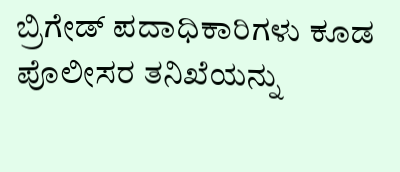ಬ್ರಿಗೇಡ್ ಪದಾಧಿಕಾರಿಗಳು ಕೂಡ ಪೊಲೀಸರ ತನಿಖೆಯನ್ನು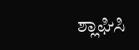ಶ್ಲಾಘಿಸಿ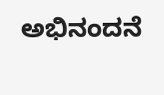ಅಭಿನಂದನೆ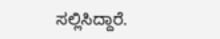ಸಲ್ಲಿಸಿದ್ದಾರೆ.